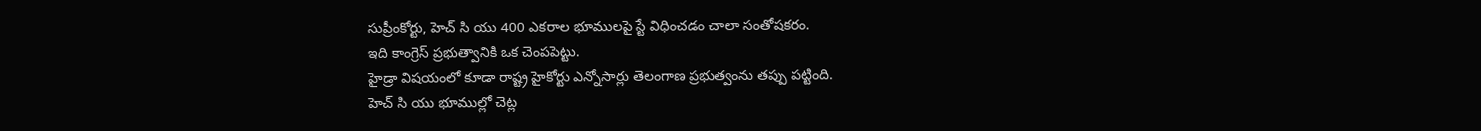సుప్రీంకోర్టు, హెచ్ సి యు 400 ఎకరాల భూములపై స్టే విధించడం చాలా సంతోషకరం.
ఇది కాంగ్రెస్ ప్రభుత్వానికి ఒక చెంపపెట్టు.
హైడ్రా విషయంలో కూడా రాష్ట్ర హైకోర్టు ఎన్నోసార్లు తెలంగాణ ప్రభుత్వంను తప్పు పట్టింది.
హెచ్ సి యు భూముల్లో చెట్ల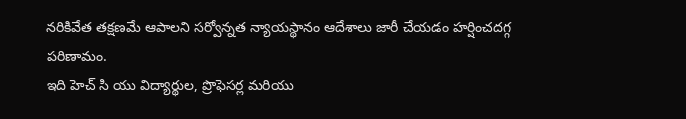నరికివేత తక్షణమే ఆపాలని సర్వోన్నత న్యాయస్థానం ఆదేశాలు జారీ చేయడం హర్షించదగ్గ పరిణామం.
ఇది హెచ్ సి యు విద్యార్థుల, ప్రొఫెసర్ల మరియు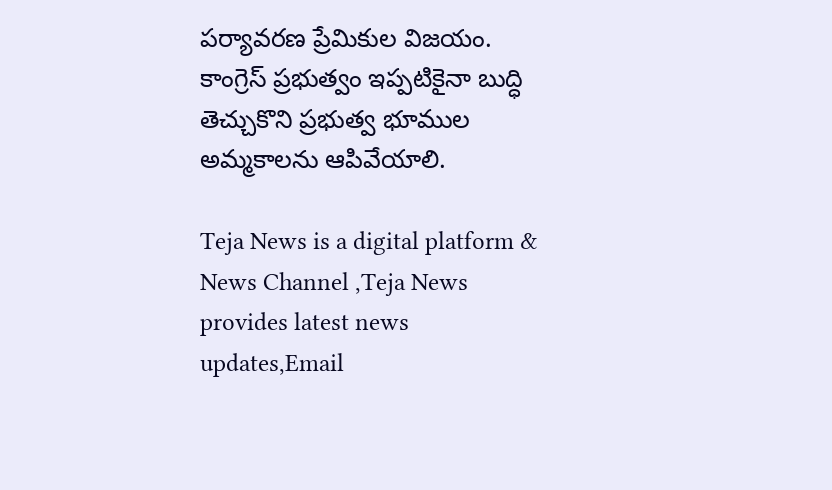పర్యావరణ ప్రేమికుల విజయం.
కాంగ్రెస్ ప్రభుత్వం ఇప్పటికైనా బుద్ధి తెచ్చుకొని ప్రభుత్వ భూముల అమ్మకాలను ఆపివేయాలి.

Teja News is a digital platform & News Channel ,Teja News provides latest news updates,Email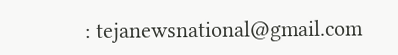: tejanewsnational@gmail.com